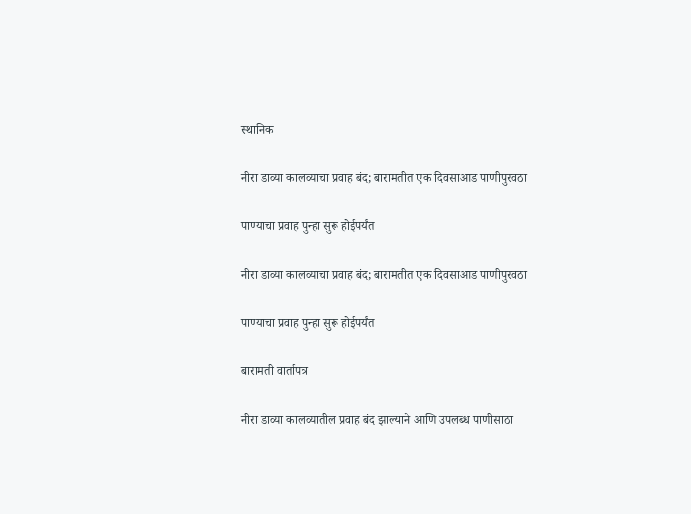स्थानिक

नीरा डाव्या कालव्याचा प्रवाह बंद; बारामतीत एक दिवसाआड पाणीपुरवठा

पाण्याचा प्रवाह पुन्हा सुरू होईपर्यंत

नीरा डाव्या कालव्याचा प्रवाह बंद; बारामतीत एक दिवसाआड पाणीपुरवठा

पाण्याचा प्रवाह पुन्हा सुरू होईपर्यंत

बारामती वार्तापत्र

नीरा डाव्या कालव्यातील प्रवाह बंद झाल्याने आणि उपलब्ध पाणीसाठा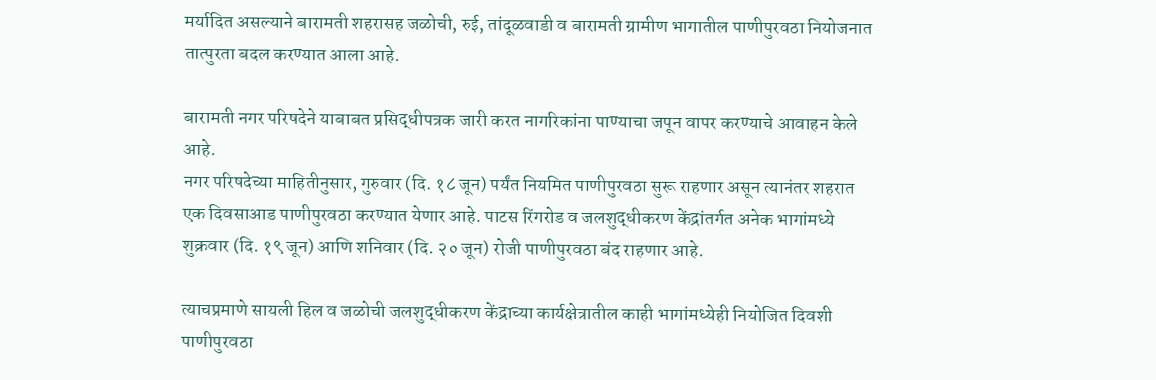मर्यादित असल्याने बारामती शहरासह जळोची, रुई, तांदूळवाडी व बारामती ग्रामीण भागातील पाणीपुरवठा नियोजनात तात्पुरता बदल करण्यात आला आहे.

बारामती नगर परिषदेने याबाबत प्रसिद्धीपत्रक जारी करत नागरिकांना पाण्याचा जपून वापर करण्याचे आवाहन केले आहे.
नगर परिषदेच्या माहितीनुसार, गुरुवार (दि. १८ जून) पर्यंत नियमित पाणीपुरवठा सुरू राहणार असून त्यानंतर शहरात एक दिवसाआड पाणीपुरवठा करण्यात येणार आहे. पाटस रिंगरोड व जलशुद्धीकरण केंद्रांतर्गत अनेक भागांमध्ये शुक्रवार (दि. १९ जून) आणि शनिवार (दि. २० जून) रोजी पाणीपुरवठा बंद राहणार आहे.

त्याचप्रमाणे सायली हिल व जळोची जलशुद्धीकरण केंद्राच्या कार्यक्षेत्रातील काही भागांमध्येही नियोजित दिवशी पाणीपुरवठा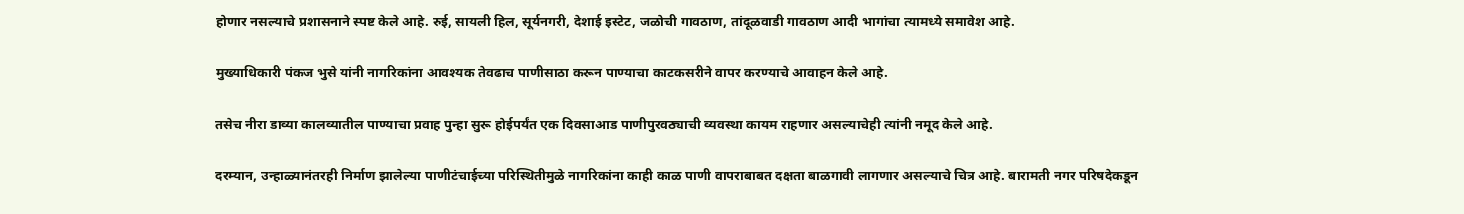होणार नसल्याचे प्रशासनाने स्पष्ट केले आहे. रुई, सायली हिल, सूर्यनगरी, देशाई इस्टेट, जळोची गावठाण, तांदूळवाडी गावठाण आदी भागांचा त्यामध्ये समावेश आहे.

मुख्याधिकारी पंकज भुसे यांनी नागरिकांना आवश्यक तेवढाच पाणीसाठा करून पाण्याचा काटकसरीने वापर करण्याचे आवाहन केले आहे.

तसेच नीरा डाव्या कालव्यातील पाण्याचा प्रवाह पुन्हा सुरू होईपर्यंत एक दिवसाआड पाणीपुरवठ्याची व्यवस्था कायम राहणार असल्याचेही त्यांनी नमूद केले आहे.

दरम्यान, उन्हाळ्यानंतरही निर्माण झालेल्या पाणीटंचाईच्या परिस्थितीमुळे नागरिकांना काही काळ पाणी वापराबाबत दक्षता बाळगावी लागणार असल्याचे चित्र आहे. बारामती नगर परिषदेकडून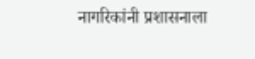नागरिकांनी प्रशासनाला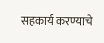सहकार्य करण्याचे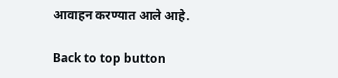आवाहन करण्यात आले आहे.

Back to top button